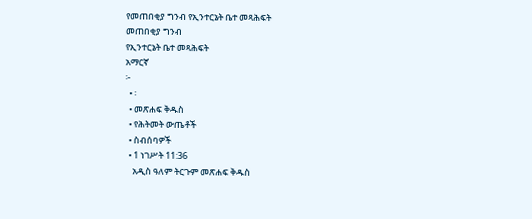የመጠበቂያ ግንብ የኢንተርኔት ቤተ መጻሕፍት
መጠበቂያ ግንብ
የኢንተርኔት ቤተ መጻሕፍት
አማርኛ
፦
  • ፡
  • መጽሐፍ ቅዱስ
  • የሕትመት ውጤቶች
  • ስብሰባዎች
  • 1 ነገሥት 11:36
    አዲስ ዓለም ትርጉም መጽሐፍ ቅዱስ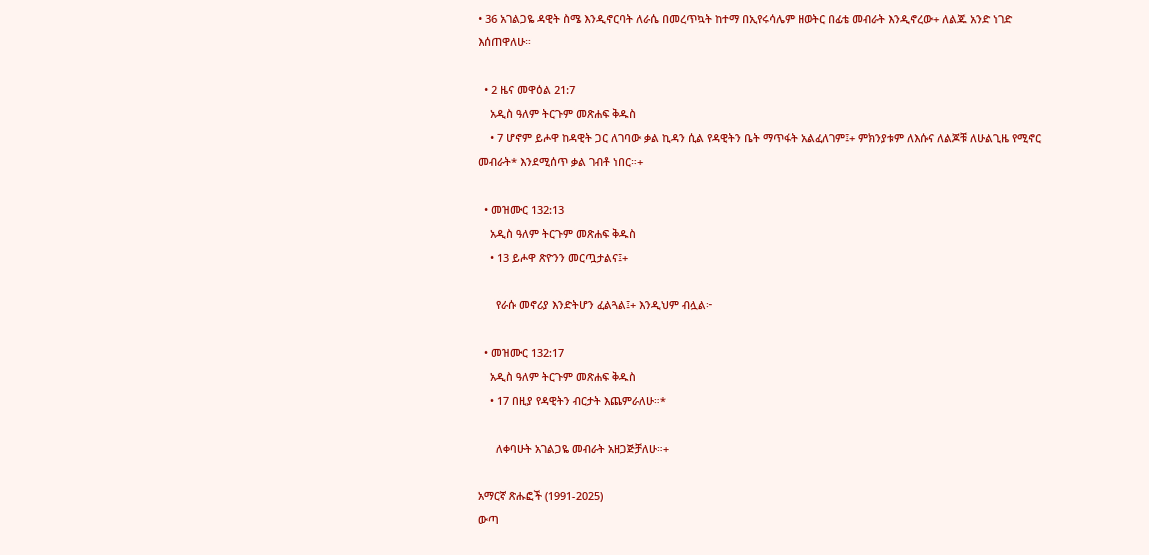• 36 አገልጋዬ ዳዊት ስሜ እንዲኖርባት ለራሴ በመረጥኳት ከተማ በኢየሩሳሌም ዘወትር በፊቴ መብራት እንዲኖረው+ ለልጁ አንድ ነገድ እሰጠዋለሁ።

  • 2 ዜና መዋዕል 21:7
    አዲስ ዓለም ትርጉም መጽሐፍ ቅዱስ
    • 7 ሆኖም ይሖዋ ከዳዊት ጋር ለገባው ቃል ኪዳን ሲል የዳዊትን ቤት ማጥፋት አልፈለገም፤+ ምክንያቱም ለእሱና ለልጆቹ ለሁልጊዜ የሚኖር መብራት* እንደሚሰጥ ቃል ገብቶ ነበር።+

  • መዝሙር 132:13
    አዲስ ዓለም ትርጉም መጽሐፍ ቅዱስ
    • 13 ይሖዋ ጽዮንን መርጧታልና፤+

      የራሱ መኖሪያ እንድትሆን ፈልጓል፤+ እንዲህም ብሏል፦

  • መዝሙር 132:17
    አዲስ ዓለም ትርጉም መጽሐፍ ቅዱስ
    • 17 በዚያ የዳዊትን ብርታት እጨምራለሁ።*

      ለቀባሁት አገልጋዬ መብራት አዘጋጅቻለሁ።+

አማርኛ ጽሑፎች (1991-2025)
ውጣ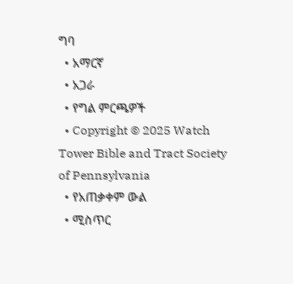ግባ
  • አማርኛ
  • አጋራ
  • የግል ምርጫዎች
  • Copyright © 2025 Watch Tower Bible and Tract Society of Pennsylvania
  • የአጠቃቀም ውል
  • ሚስጥር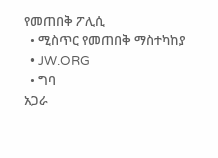የመጠበቅ ፖሊሲ
  • ሚስጥር የመጠበቅ ማስተካከያ
  • JW.ORG
  • ግባ
አጋራ